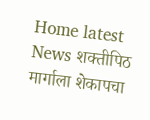Home latest News शक्तीपिठ मार्गाला शेकापचा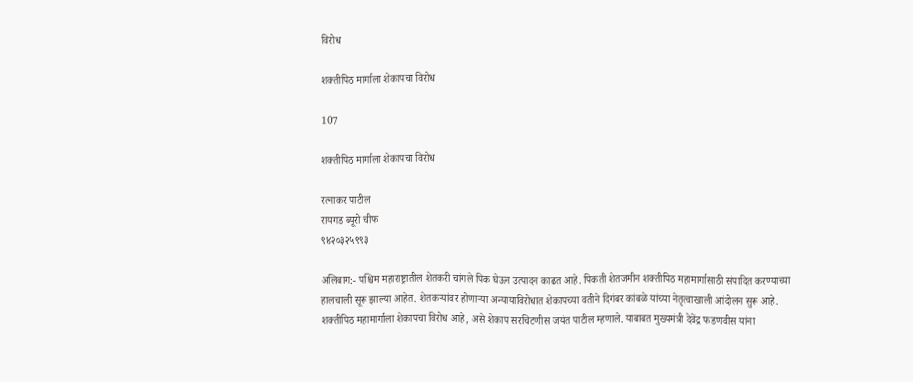विरोध

शक्तीपिठ मार्गाला शेकापचा विरोध

107

शक्तीपिठ मार्गाला शेकापचा विरोध

रत्नाकर पाटील
रायगड ब्यूरो चीफ
९४२०३२५९९३

अलिबाग:- पश्चिम महाराष्ट्रातील शेतकरी चांगले पिक घेऊन उत्पादन काढत आहे. पिकती शेतजमीन शक्तीपिठ महामार्गासाठी संपादित करण्याच्या हालचाली सूरू झाल्या आहेत. शेतकऱ्यांवर होणाऱ्या अन्यायाविरोधात शेकापच्या वतीने दिगंबर कांबळे यांच्या नेतृत्वाखाली आंदोलन सुरू आहे. शक्तीपिठ महामार्गाला शेकापचा विरोध आहे, असे शेकाप सरचिटणीस जयंत पाटील म्हणाले. याबाबत मुख्यमंत्री देवेंद्र फडणवीस यांना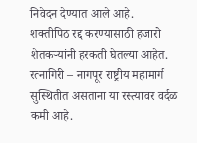निवेदन देण्यात आले आहे.
शक्तीपिठ रद्द करण्यासाठी हजारो शेतकऱ्यांनी हरकती घेतल्या आहेत. रत्नागिरी – नागपूर राष्ट्रीय महामार्ग सुस्थितीत असताना या रस्त्यावर वर्दळ कमी आहे.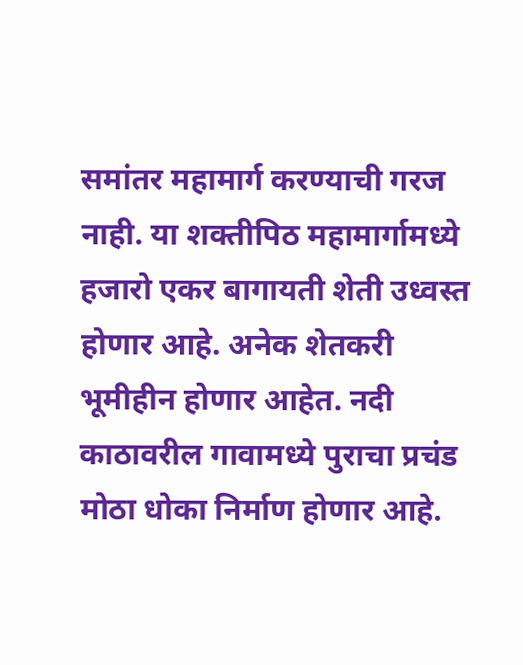समांतर महामार्ग करण्याची गरज नाही. या शक्तीपिठ महामार्गामध्ये हजारो एकर बागायती शेती उध्वस्त होणार आहे. अनेक शेतकरी भूमीहीन होणार आहेत. नदी काठावरील गावामध्ये पुराचा प्रचंड मोठा धोका निर्माण होणार आहे.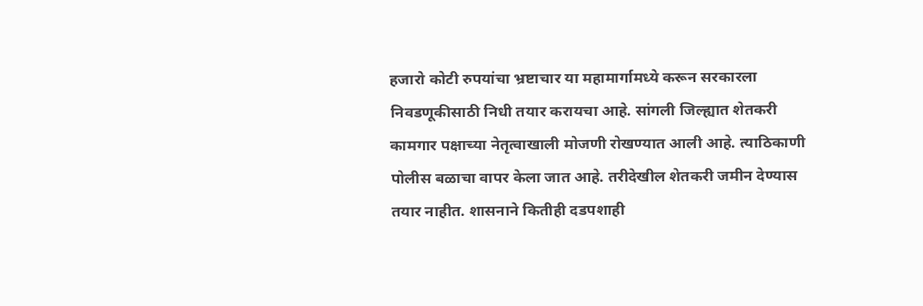हजारो कोटी रुपयांचा भ्रष्टाचार या महामार्गामध्ये करून सरकारला निवडणूकीसाठी निधी तयार करायचा आहे. सांगली जिल्ह्यात शेतकरी कामगार पक्षाच्या नेतृत्वाखाली मोजणी रोखण्यात आली आहे. त्याठिकाणी पोलीस बळाचा वापर केला जात आहे. तरीदेखील शेतकरी जमीन देण्यास तयार नाहीत. शासनाने कितीही दडपशाही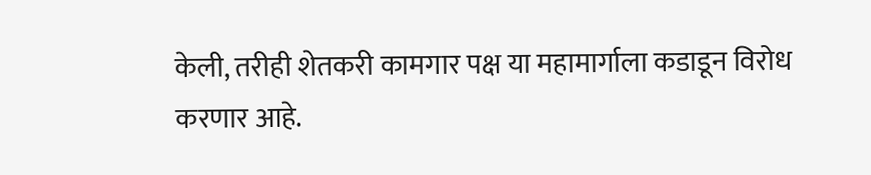केली, तरीही शेतकरी कामगार पक्ष या महामार्गाला कडाडून विरोध करणार आहे.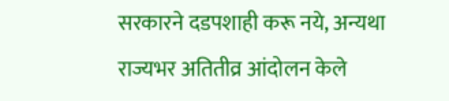सरकारने दडपशाही करू नये, अन्यथा राज्यभर अतितीव्र आंदोलन केले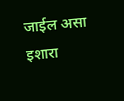जाईल असा इशारा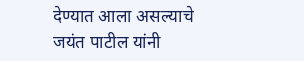देण्यात आला असल्याचे जयंत पाटील यांनी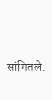सांगितले.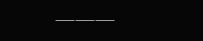———